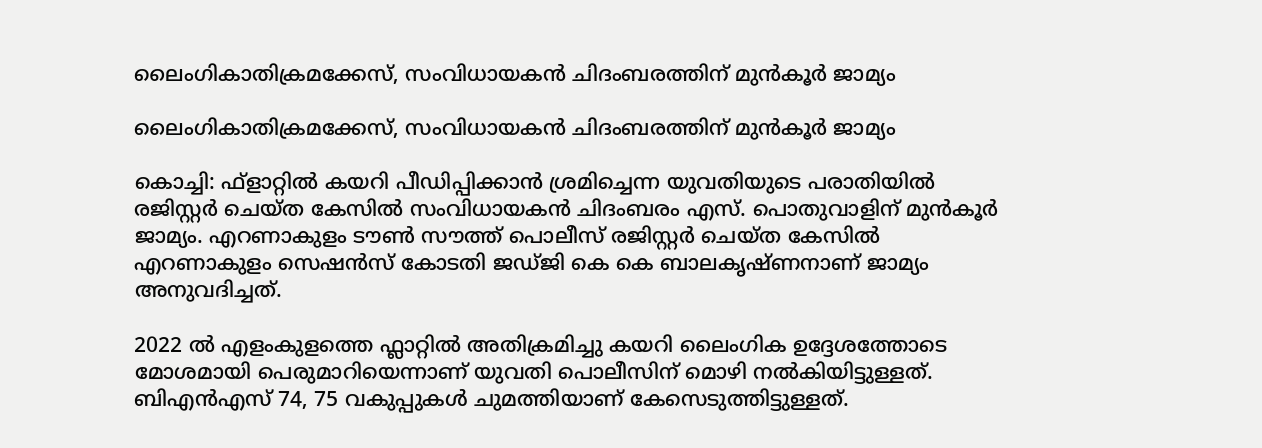ലൈംഗികാതിക്രമക്കേസ്, സംവിധായകന്‍ ചിദംബരത്തിന് മുന്‍കൂര്‍ ജാമ്യം

ലൈംഗികാതിക്രമക്കേസ്, സംവിധായകന്‍ ചിദംബരത്തിന് മുന്‍കൂര്‍ ജാമ്യം

കൊച്ചി: ഫ്‌ളാറ്റില്‍ കയറി പീഡിപ്പിക്കാന്‍ ശ്രമിച്ചെന്ന യുവതിയുടെ പരാതിയില്‍ രജിസ്റ്റര്‍ ചെയ്ത കേസില്‍ സംവിധായകന്‍ ചിദംബരം എസ്. പൊതുവാളിന് മുന്‍കൂര്‍ ജാമ്യം. എറണാകുളം ടൗണ്‍ സൗത്ത് പൊലീസ് രജിസ്റ്റര്‍ ചെയ്ത കേസില്‍ എറണാകുളം സെഷന്‍സ് കോടതി ജഡ്ജി കെ കെ ബാലകൃഷ്ണനാണ് ജാമ്യം അനുവദിച്ചത്.

2022 ല്‍ എളംകുളത്തെ ഫ്ലാറ്റില്‍ അതിക്രമിച്ചു കയറി ലൈംഗിക ഉദ്ദേശത്തോടെ മോശമായി പെരുമാറിയെന്നാണ് യുവതി പൊലീസിന് മൊഴി നല്‍കിയിട്ടുള്ളത്. ബിഎന്‍എസ് 74, 75 വകുപ്പുകള്‍ ചുമത്തിയാണ് കേസെടുത്തിട്ടുള്ളത്.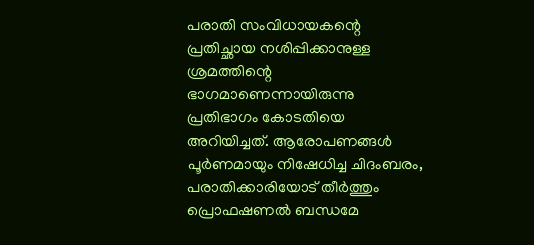പരാതി സംവിധായകന്റെ പ്രതിച്ഛായ നശിപ്പിക്കാനുള്ള ശ്രമത്തിന്റെ ഭാഗമാണെന്നായിരുന്നു പ്രതിഭാഗം കോടതിയെ അറിയിച്ചത്. ആരോപണങ്ങള്‍ പൂര്‍ണമായും നിഷേധിച്ച ചിദംബരം, പരാതിക്കാരിയോട് തീര്‍ത്തും പ്രൊഫഷണല്‍ ബന്ധമേ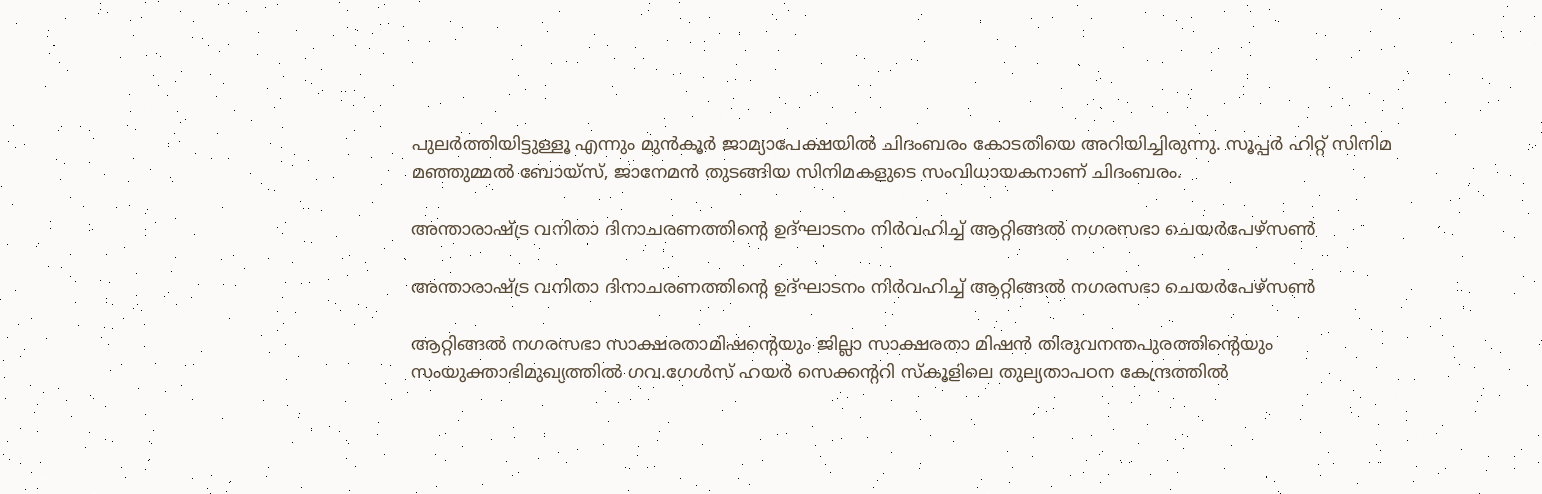പുലര്‍ത്തിയിട്ടുള്ളൂ എന്നും മുന്‍കൂര്‍ ജാമ്യാപേക്ഷയില്‍ ചിദംബരം കോടതിയെ അറിയിച്ചിരുന്നു. സൂപ്പര്‍ ഹിറ്റ് സിനിമ മഞ്ഞുമ്മല്‍ ബോയ്സ്, ജാനേമന്‍ തുടങ്ങിയ സിനിമകളുടെ സംവിധായകനാണ് ചിദംബരം.

അന്താരാഷ്ട്ര വനിതാ ദിനാചരണത്തിന്റെ ഉദ്ഘാടനം നിർവഹിച്ച് ആറ്റിങ്ങൽ നഗരസഭാ ചെയർപേഴ്സൺ

അന്താരാഷ്ട്ര വനിതാ ദിനാചരണത്തിന്റെ ഉദ്ഘാടനം നിർവഹിച്ച് ആറ്റിങ്ങൽ നഗരസഭാ ചെയർപേഴ്സൺ

ആറ്റിങ്ങൽ നഗരസഭാ സാക്ഷരതാമിഷന്റെയും ജില്ലാ സാക്ഷരതാ മിഷൻ തിരുവനന്തപുരത്തിന്റെയും സംയുക്താഭിമുഖ്യത്തിൽ ഗവ.ഗേൾസ് ഹയർ സെക്കന്ററി സ്കൂളിലെ തുല്യതാപഠന കേന്ദ്രത്തിൽ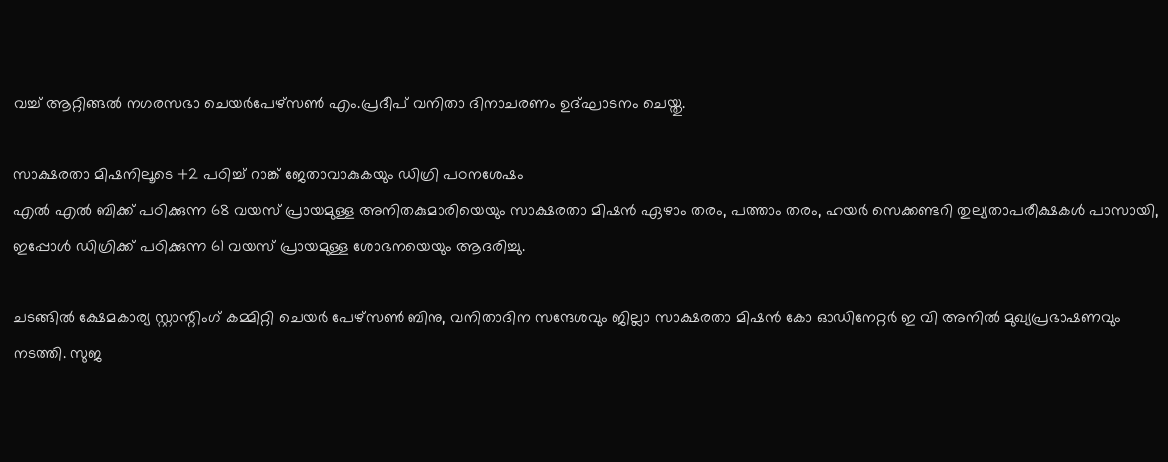വച്ച് ആറ്റിങ്ങൽ നഗരസഭാ ചെയർപേഴ്സൺ എം.പ്രദീപ് വനിതാ ദിനാചരണം ഉദ്ഘാടനം ചെയ്തു.

സാക്ഷരതാ മിഷനിലൂടെ +2 പഠിച്ച് റാങ്ക് ജേതാവാകുകയും ഡിഗ്രി പഠനശേഷം
എൽ എൽ ബിക്ക് പഠിക്കുന്ന 68 വയസ് പ്രായമുള്ള അനിതകുമാരിയെയും സാക്ഷരതാ മിഷൻ ഏഴാം തരം, പത്താം തരം, ഹയർ സെക്കണ്ടറി തുല്യതാപരീക്ഷകൾ പാസായി, ഇപ്പോൾ ഡിഗ്രിക്ക് പഠിക്കുന്ന 61 വയസ് പ്രായമുള്ള ശോഭനയെയും ആദരിച്ചു.

ചടങ്ങിൽ ക്ഷേമകാര്യ സ്റ്റാന്റിംഗ് കമ്മിറ്റി ചെയർ പേഴ്സൺ ബിനു, വനിതാദിന സന്ദേശവും ജില്ലാ സാക്ഷരതാ മിഷൻ കോ ഓഡിനേറ്റർ ഇ വി അനിൽ മുഖ്യപ്രഭാഷണവും നടത്തി. സുജ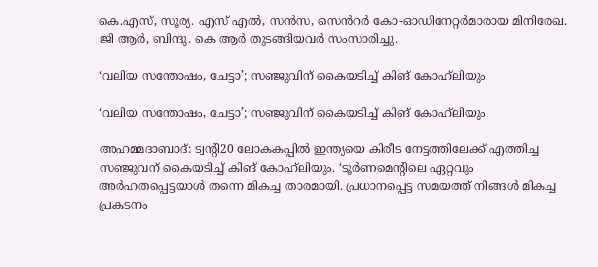കെ.എസ്, സൂര്യ. എസ് എൽ, സൻസ, സെൻറർ കോ-ഓഡിനേറ്റർമാരായ മിനിരേഖ. ജി ആർ, ബിന്ദു. കെ ആർ തുടങ്ങിയവർ സംസാരിച്ചു.

‘വലിയ സന്തോഷം, ചേട്ടാ’; സഞ്ജുവിന് കൈയടിച്ച് കിങ് കോഹ്‌ലിയും

‘വലിയ സന്തോഷം, ചേട്ടാ’; സഞ്ജുവിന് കൈയടിച്ച് കിങ് കോഹ്‌ലിയും

അഹമ്മദാബാദ്: ട്വന്റി20 ലോകകപ്പില്‍ ഇന്ത്യയെ കിരീട നേട്ടത്തിലേക്ക് എത്തിച്ച സഞ്ജുവന് കൈയടിച്ച് കിങ് കോഹ്‌ലിയും. ‘ടൂര്‍ണമെന്റിലെ ഏറ്റവും അര്‍ഹതപ്പെട്ടയാള്‍ തന്നെ മികച്ച താരമായി. പ്രധാനപ്പെട്ട സമയത്ത് നിങ്ങള്‍ മികച്ച പ്രകടനം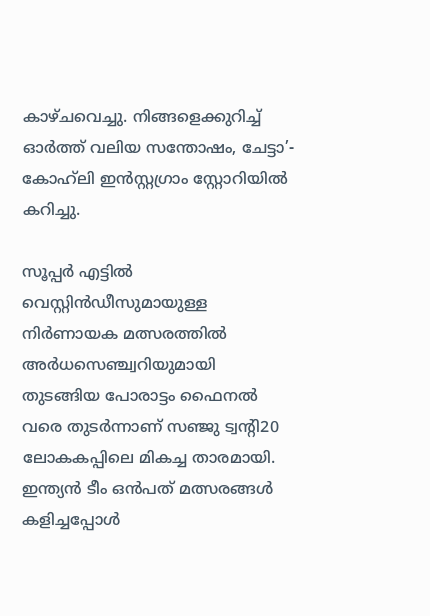കാഴ്ചവെച്ചു. നിങ്ങളെക്കുറിച്ച് ഓര്‍ത്ത് വലിയ സന്തോഷം, ചേട്ടാ’- കോഹ്‌ലി ഇന്‍സ്റ്റഗ്രാം സ്റ്റോറിയില്‍ കറിച്ചു.

സൂപ്പര്‍ എട്ടില്‍ വെസ്റ്റിന്‍ഡീസുമായുള്ള നിര്‍ണായക മത്സരത്തില്‍ അര്‍ധസെഞ്ച്വറിയുമായി തുടങ്ങിയ പോരാട്ടം ഫൈനല്‍ വരെ തുടര്‍ന്നാണ് സഞ്ജു ട്വന്റി20 ലോകകപ്പിലെ മികച്ച താരമായി. ഇന്ത്യന്‍ ടീം ഒന്‍പത് മത്സരങ്ങള്‍ കളിച്ചപ്പോള്‍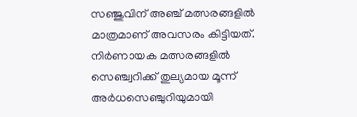സഞ്ജുവിന് അഞ്ച് മത്സരങ്ങളില്‍ മാത്രമാണ് അവസരം കിട്ടിയത്. നിര്‍ണായക മത്സരങ്ങളില്‍ സെഞ്ച്വറിക്ക് തുല്യമായ മൂന്ന് അര്‍ധസെഞ്ചുറിയുമായി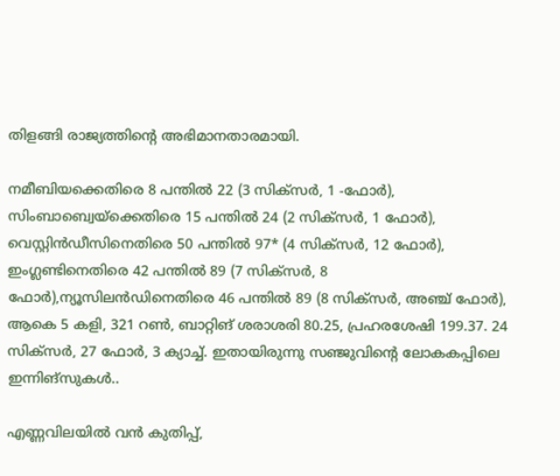തിളങ്ങി രാജ്യത്തിന്റെ അഭിമാനതാരമായി.

നമീബിയക്കെതിരെ 8 പന്തില്‍ 22 (3 സിക്സര്‍, 1 -ഫോര്‍), സിംബാബ്വെയ്ക്കെതിരെ 15 പന്തില്‍ 24 (2 സിക്സര്‍, 1 ഫോര്‍), വെസ്റ്റിന്‍ഡീസിനെതിരെ 50 പന്തില്‍ 97* (4 സിക്സര്‍, 12 ഫോര്‍), ഇംഗ്ലണ്ടിനെതിരെ 42 പന്തില്‍ 89 (7 സിക്സര്‍, 8 ഫോര്‍),ന്യൂസിലന്‍ഡിനെതിരെ 46 പന്തില്‍ 89 (8 സിക്സര്‍, അഞ്ച് ഫോര്‍), ആകെ 5 കളി, 321 റണ്‍, ബാറ്റിങ് ശരാശരി 80.25, പ്രഹരശേഷി 199.37. 24 സിക്സര്‍, 27 ഫോര്‍, 3 ക്യാച്ച്. ഇതായിരുന്നു സഞ്ജുവിന്റെ ലോകകപ്പിലെ ഇന്നിങ്‌സുകള്‍..

എണ്ണവിലയില്‍ വന്‍ കുതിപ്പ്,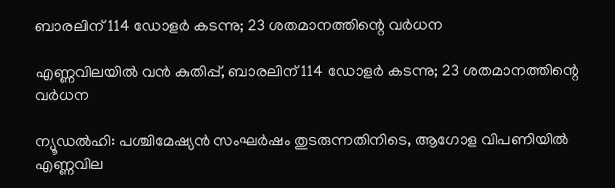ബാരലിന് 114 ഡോളര്‍ കടന്നു; 23 ശതമാനത്തിന്റെ വര്‍ധന

എണ്ണവിലയില്‍ വന്‍ കുതിപ്പ്, ബാരലിന് 114 ഡോളര്‍ കടന്നു; 23 ശതമാനത്തിന്റെ വര്‍ധന

ന്യൂഡല്‍ഹി: പശ്ചിമേഷ്യന്‍ സംഘര്‍ഷം തുടരുന്നതിനിടെ, ആഗോള വിപണിയില്‍ എണ്ണവില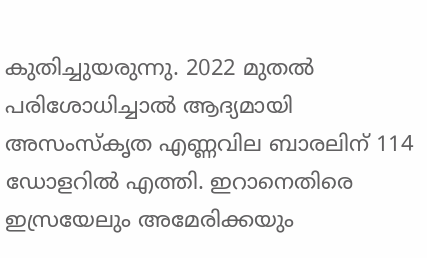കുതിച്ചുയരുന്നു. 2022 മുതൽ പരിശോധിച്ചാല്‍ ആദ്യമായി അസംസ്‌കൃത എണ്ണവില ബാരലിന് 114 ഡോളറില്‍ എത്തി. ഇറാനെതിരെ ഇസ്രയേലും അമേരിക്കയും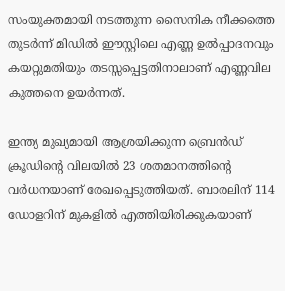സംയുക്തമായി നടത്തുന്ന സൈനിക നീക്കത്തെ തുടര്‍ന്ന് മിഡില്‍ ഈസ്റ്റിലെ എണ്ണ ഉല്‍പ്പാദനവും കയറ്റുമതിയും തടസ്സപ്പെട്ടതിനാലാണ് എണ്ണവില കുത്തനെ ഉയര്‍ന്നത്.

ഇന്ത്യ മുഖ്യമായി ആശ്രയിക്കുന്ന ബ്രെന്‍ഡ് ക്രൂഡിന്റെ വിലയില്‍ 23 ശതമാനത്തിന്റെ വര്‍ധനയാണ് രേഖപ്പെടുത്തിയത്. ബാരലിന് 114 ഡോളറിന് മുകളില്‍ എത്തിയിരിക്കുകയാണ്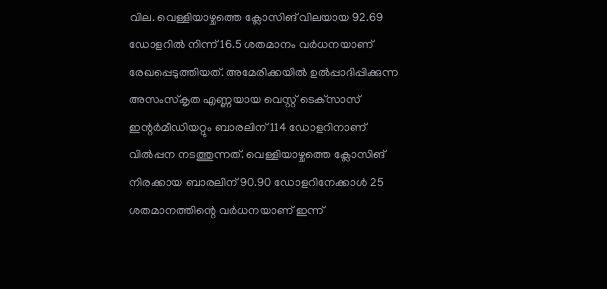വില. വെള്ളിയാഴ്ചത്തെ ക്ലോസിങ് വിലയായ 92.69 ഡോളറില്‍ നിന്ന് 16.5 ശതമാനം വര്‍ധനയാണ് രേഖപ്പെടുത്തിയത്. അമേരിക്കയില്‍ ഉല്‍പ്പാദിപ്പിക്കുന്ന അസംസ്‌കൃത എണ്ണയായ വെസ്റ്റ് ടെക്‌സാസ് ഇന്റര്‍മീഡിയറ്റും ബാരലിന് 114 ഡോളറിനാണ് വില്‍പ്പന നടത്തുന്നത്. വെള്ളിയാഴ്ചത്തെ ക്ലോസിങ് നിരക്കായ ബാരലിന് 90.90 ഡോളറിനേക്കാള്‍ 25 ശതമാനത്തിന്റെ വര്‍ധനയാണ് ഇന്ന്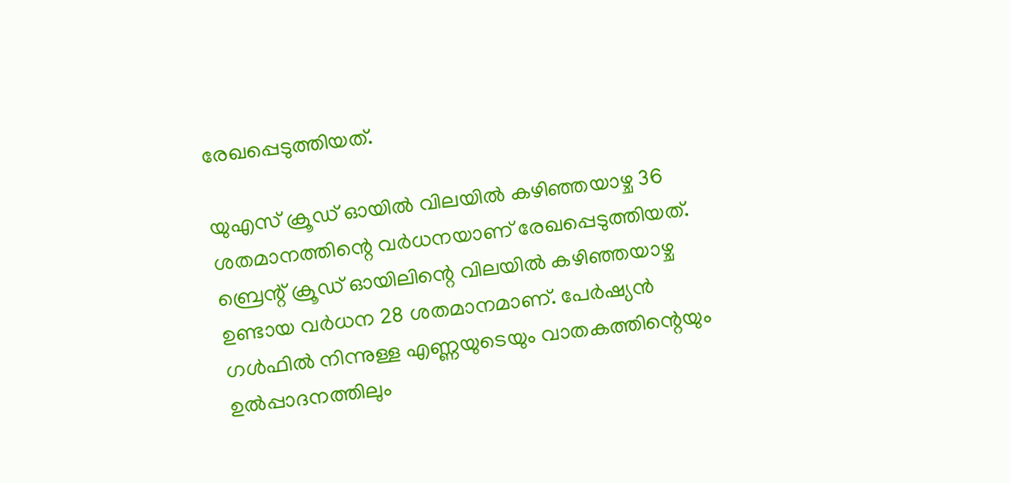രേഖപ്പെടുത്തിയത്.

യുഎസ് ക്രൂഡ് ഓയില്‍ വിലയില്‍ കഴിഞ്ഞയാഴ്ച 36 ശതമാനത്തിന്റെ വര്‍ധനയാണ് രേഖപ്പെടുത്തിയത്. ബ്രെന്റ് ക്രൂഡ് ഓയിലിന്റെ വിലയില്‍ കഴിഞ്ഞയാഴ്ച ഉണ്ടായ വര്‍ധന 28 ശതമാനമാണ്. പേര്‍ഷ്യന്‍ ഗള്‍ഫില്‍ നിന്നുള്ള എണ്ണയുടെയും വാതകത്തിന്റെയും ഉല്‍പ്പാദനത്തിലും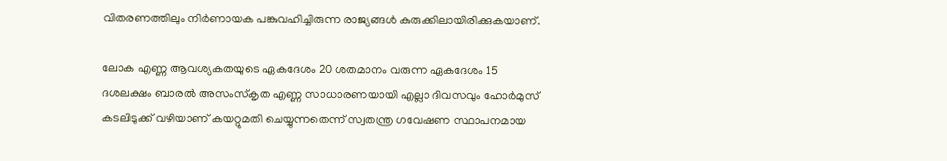വിതരണത്തിലും നിര്‍ണായക പങ്കുവഹിച്ചിരുന്ന രാജ്യങ്ങള്‍ കുരുക്കിലായിരിക്കുകയാണ്.

ലോക എണ്ണ ആവശ്യകതയുടെ ഏകദേശം 20 ശതമാനം വരുന്ന ഏകദേശം 15 ദശലക്ഷം ബാരല്‍ അസംസ്‌കൃത എണ്ണ സാധാരണയായി എല്ലാ ദിവസവും ഹോര്‍മുസ് കടലിടുക്ക് വഴിയാണ് കയറ്റുമതി ചെയ്യുന്നതെന്ന് സ്വതന്ത്ര ഗവേഷണ സ്ഥാപനമായ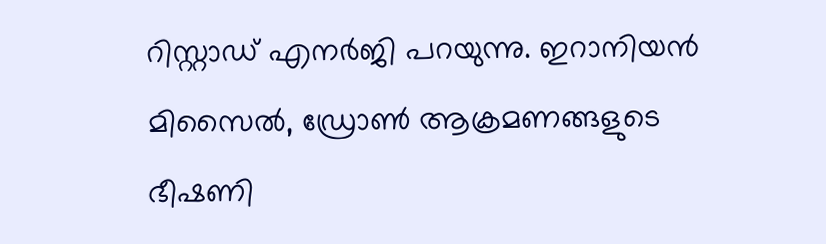റിസ്റ്റാഡ് എനര്‍ജി പറയുന്നു. ഇറാനിയന്‍ മിസൈല്‍, ഡ്രോണ്‍ ആക്രമണങ്ങളുടെ ഭീഷണി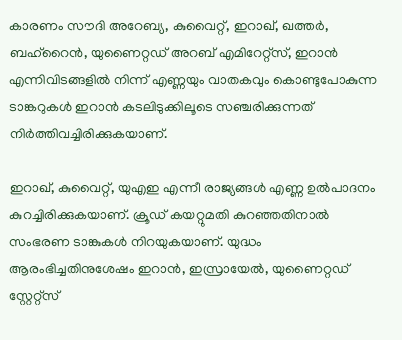കാരണം സൗദി അറേബ്യ, കുവൈറ്റ്, ഇറാഖ്, ഖത്തര്‍, ബഹ്റൈന്‍, യുണൈറ്റഡ് അറബ് എമിറേറ്റ്‌സ്, ഇറാന്‍ എന്നിവിടങ്ങളില്‍ നിന്ന് എണ്ണയും വാതകവും കൊണ്ടുപോകുന്ന ടാങ്കറുകള്‍ ഇറാന്‍ കടലിടുക്കിലൂടെ സഞ്ചരിക്കുന്നത് നിര്‍ത്തിവച്ചിരിക്കുകയാണ്.

ഇറാഖ്, കുവൈറ്റ്, യുഎഇ എന്നീ രാജ്യങ്ങള്‍ എണ്ണ ഉല്‍പാദനം കുറച്ചിരിക്കുകയാണ്. ക്രൂഡ് കയറ്റുമതി കുറഞ്ഞതിനാല്‍ സംഭരണ ടാങ്കുകള്‍ നിറയുകയാണ്. യുദ്ധം ആരംഭിച്ചതിനുശേഷം ഇറാന്‍, ഇസ്രായേല്‍, യുണൈറ്റഡ് സ്റ്റേറ്റ്‌സ്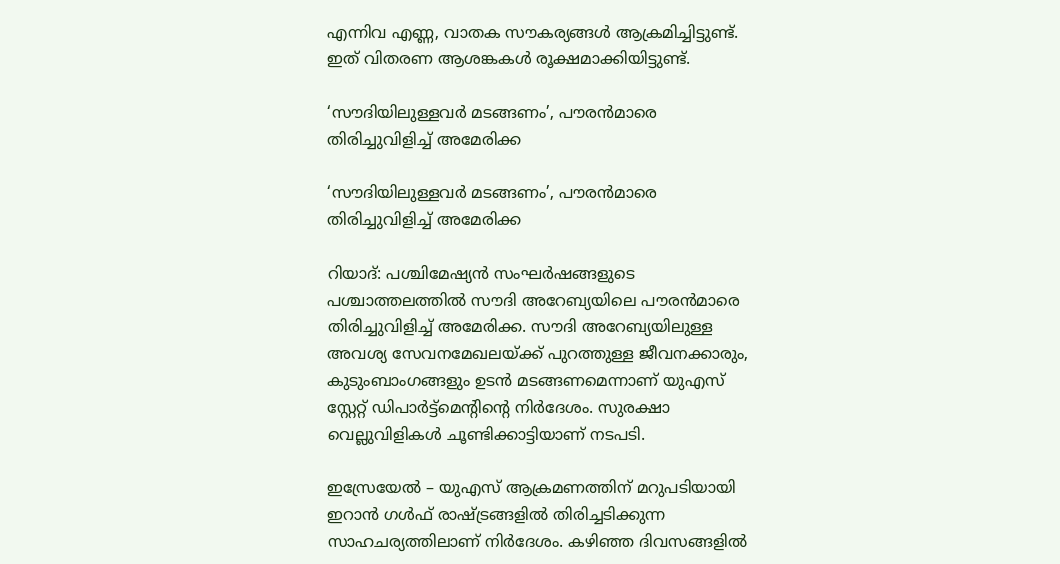എന്നിവ എണ്ണ, വാതക സൗകര്യങ്ങള്‍ ആക്രമിച്ചിട്ടുണ്ട്. ഇത് വിതരണ ആശങ്കകള്‍ രൂക്ഷമാക്കിയിട്ടുണ്ട്.

‘സൗദിയിലുള്ളവര്‍ മടങ്ങണം’, പൗരന്‍മാരെ തിരിച്ചുവിളിച്ച് അമേരിക്ക

‘സൗദിയിലുള്ളവര്‍ മടങ്ങണം’, പൗരന്‍മാരെ തിരിച്ചുവിളിച്ച് അമേരിക്ക

റിയാദ്: പശ്ചിമേഷ്യന്‍ സംഘര്‍ഷങ്ങളുടെ പശ്ചാത്തലത്തില്‍ സൗദി അറേബ്യയിലെ പൗരന്‍മാരെ തിരിച്ചുവിളിച്ച് അമേരിക്ക. സൗദി അറേബ്യയിലുള്ള അവശ്യ സേവനമേഖലയ്ക്ക് പുറത്തുള്ള ജീവനക്കാരും, കുടുംബാംഗങ്ങളും ഉടന്‍ മടങ്ങണമെന്നാണ് യുഎസ് സ്റ്റേറ്റ് ഡിപാര്‍ട്ട്‌മെന്റിന്റെ നിര്‍ദേശം. സുരക്ഷാ വെല്ലുവിളികള്‍ ചൂണ്ടിക്കാട്ടിയാണ് നടപടി.

ഇസ്രേയേല്‍ – യുഎസ് ആക്രമണത്തിന് മറുപടിയായി ഇറാന്‍ ഗള്‍ഫ് രാഷ്ട്രങ്ങളില്‍ തിരിച്ചടിക്കുന്ന സാഹചര്യത്തിലാണ് നിര്‍ദേശം. കഴിഞ്ഞ ദിവസങ്ങളില്‍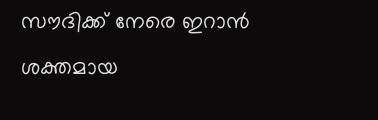സൗദിക്ക് നേരെ ഇറാന്‍ ശക്തമായ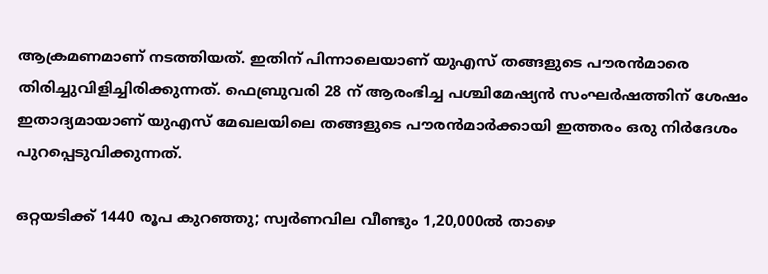ആക്രമണമാണ് നടത്തിയത്. ഇതിന് പിന്നാലെയാണ് യുഎസ് തങ്ങളുടെ പൗരന്‍മാരെ തിരിച്ചുവിളിച്ചിരിക്കുന്നത്. ഫെബ്രുവരി 28 ന് ആരംഭിച്ച പശ്ചിമേഷ്യന്‍ സംഘര്‍ഷത്തിന് ശേഷം ഇതാദ്യമായാണ് യുഎസ് മേഖലയിലെ തങ്ങളുടെ പൗരന്‍മാര്‍ക്കായി ഇത്തരം ഒരു നിര്‍ദേശം പുറപ്പെടുവിക്കുന്നത്.

ഒറ്റയടിക്ക് 1440 രൂപ കുറഞ്ഞു; സ്വര്‍ണവില വീണ്ടും 1,20,000ല്‍ താഴെ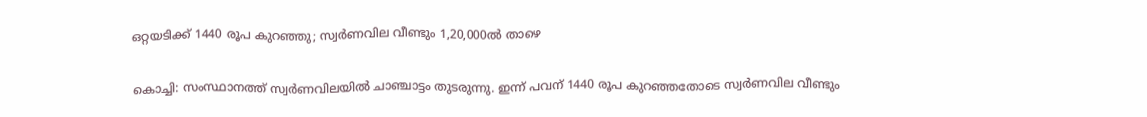ഒറ്റയടിക്ക് 1440 രൂപ കുറഞ്ഞു; സ്വര്‍ണവില വീണ്ടും 1,20,000ല്‍ താഴെ

കൊച്ചി: സംസ്ഥാനത്ത് സ്വര്‍ണവിലയില്‍ ചാഞ്ചാട്ടം തുടരുന്നു. ഇന്ന് പവന് 1440 രൂപ കുറഞ്ഞതോടെ സ്വര്‍ണവില വീണ്ടും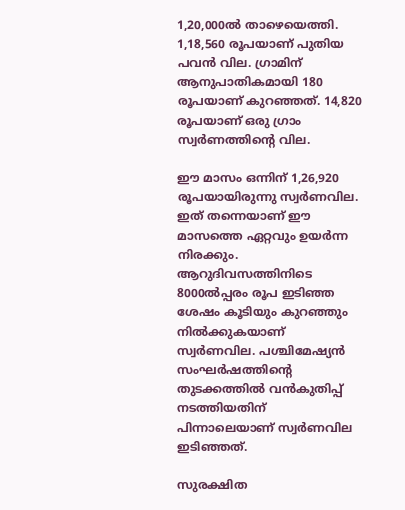1,20,000ല്‍ താഴെയെത്തി. 1,18,560 രൂപയാണ് പുതിയ പവന്‍ വില. ഗ്രാമിന് ആനുപാതികമായി 180 രൂപയാണ് കുറഞ്ഞത്. 14,820 രൂപയാണ് ഒരു ഗ്രാം സ്വര്‍ണത്തിന്റെ വില.

ഈ മാസം ഒന്നിന് 1,26,920 രൂപയായിരുന്നു സ്വര്‍ണവില. ഇത് തന്നെയാണ് ഈ മാസത്തെ ഏറ്റവും ഉയര്‍ന്ന നിരക്കും. ആറുദിവസത്തിനിടെ 8000ല്‍പ്പരം രൂപ ഇടിഞ്ഞ ശേഷം കൂടിയും കുറഞ്ഞും നില്‍ക്കുകയാണ് സ്വര്‍ണവില. പശ്ചിമേഷ്യന്‍ സംഘര്‍ഷത്തിന്റെ തുടക്കത്തില്‍ വന്‍കുതിപ്പ് നടത്തിയതിന് പിന്നാലെയാണ് സ്വര്‍ണവില ഇടിഞ്ഞത്.

സുരക്ഷിത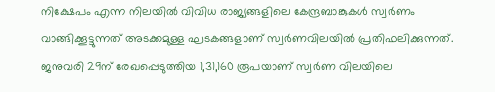നിക്ഷേപം എന്ന നിലയില്‍ വിവിധ രാജ്യങ്ങളിലെ കേന്ദ്രബാങ്കുകള്‍ സ്വര്‍ണം വാങ്ങിക്കൂട്ടുന്നത് അടക്കമുള്ള ഘടകങ്ങളാണ് സ്വര്‍ണവിലയില്‍ പ്രതിഫലിക്കുന്നത്. ജനുവരി 29ന് രേഖപ്പെടുത്തിയ 1,31,160 രൂപയാണ് സ്വര്‍ണ വിലയിലെ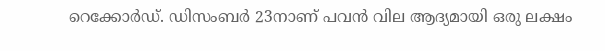റെക്കോര്‍ഡ്. ഡിസംബര്‍ 23നാണ് പവന്‍ വില ആദ്യമായി ഒരു ലക്ഷം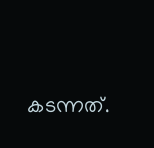കടന്നത്.